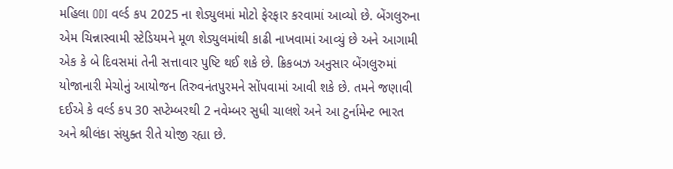મહિલા ODI વર્લ્ડ કપ 2025 ના શેડ્યુલમાં મોટો ફેરફાર કરવામાં આવ્યો છે. બેંગલુરુના એમ ચિન્નાસ્વામી સ્ટેડિયમને મૂળ શેડ્યુલમાંથી કાઢી નાખવામાં આવ્યું છે અને આગામી એક કે બે દિવસમાં તેની સત્તાવાર પુષ્ટિ થઈ શકે છે. ક્રિકબઝ અનુસાર બેંગલુરુમાં યોજાનારી મેચોનું આયોજન તિરુવનંતપુરમને સોંપવામાં આવી શકે છે. તમને જણાવી દઈએ કે વર્લ્ડ કપ 30 સપ્ટેમ્બરથી 2 નવેમ્બર સુધી ચાલશે અને આ ટુર્નામેન્ટ ભારત અને શ્રીલંકા સંયુક્ત રીતે યોજી રહ્યા છે.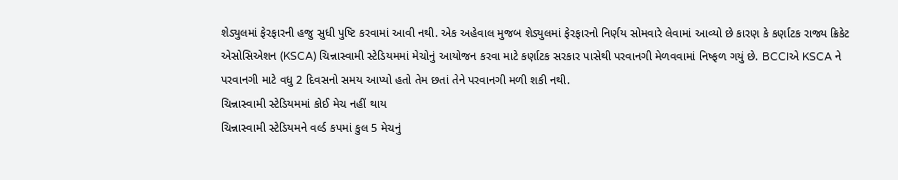શેડ્યુલમાં ફેરફારની હજુ સુધી પુષ્ટિ કરવામાં આવી નથી. એક અહેવાલ મુજબ શેડ્યુલમાં ફેરફારનો નિર્ણય સોમવારે લેવામાં આવ્યો છે કારણ કે કર્ણાટક રાજ્ય ક્રિકેટ એસોસિએશન (KSCA) ચિન્નાસ્વામી સ્ટેડિયમમાં મેચોનું આયોજન કરવા માટે કર્ણાટક સરકાર પાસેથી પરવાનગી મેળવવામાં નિષ્ફળ ગયું છે. BCCIએ KSCA ને પરવાનગી માટે વધુ 2 દિવસનો સમય આપ્યો હતો તેમ છતાં તેને પરવાનગી મળી શકી નથી.
ચિન્નાસ્વામી સ્ટેડિયમમાં કોઈ મેચ નહીં થાય
ચિન્નાસ્વામી સ્ટેડિયમને વર્લ્ડ કપમાં કુલ 5 મેચનું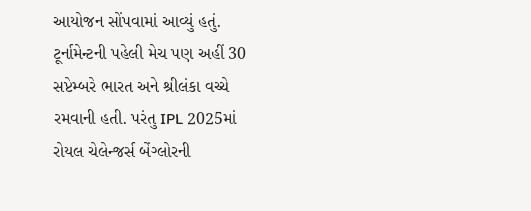આયોજન સોંપવામાં આવ્યું હતું. ટૂર્નામેન્ટની પહેલી મેચ પણ અહીં 30 સપ્ટેમ્બરે ભારત અને શ્રીલંકા વચ્ચે રમવાની હતી. પરંતુ IPL 2025માં રોયલ ચેલેન્જર્સ બેંગ્લોરની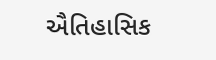ઐતિહાસિક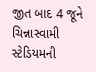જીત બાદ 4 જૂને ચિન્નાસ્વામી સ્ટેડિયમની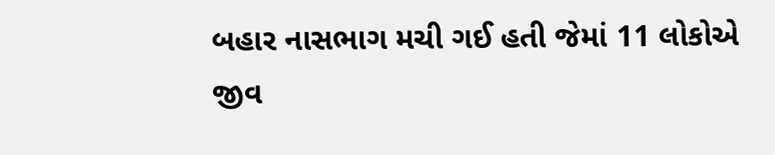બહાર નાસભાગ મચી ગઈ હતી જેમાં 11 લોકોએ જીવ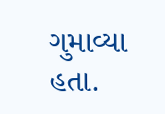ગુમાવ્યા હતા.